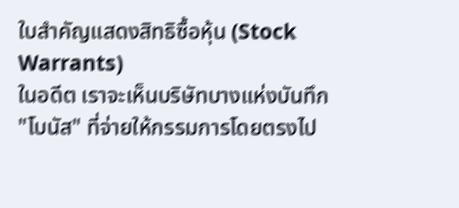ใบสำคัญแสดงสิทธิซื้อหุ้น (Stock Warrants)
ในอดีต เราจะเห็นบริษัทบางแห่งบันทึก "โบนัส" ที่จ่ายให้กรรมการโดยตรงไป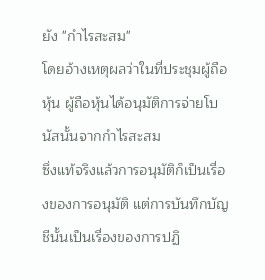ยัง "กำไรสะสม"
โดยอ้างเหตุผลว่าในที่ประชุมผู้ถือหุ้น ผู้ถือหุ้นได้อนุมัติการจ่ายโบนัสนั้นจากกำไรสะสม
ซึ่งแท้จริงแล้วการอนุมัติก็เป็นเรื่องของการอนุมัติ แต่การบันทึกบัญชีนั้นเป็นเรื่องของการปฏิ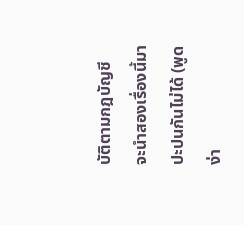บัติตามกฎบัญชี
จะนำสองเรื่องนี้มาปะปนกันไม่ได้ (พูดง่า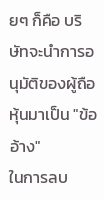ยๆ ก็คือ บริษัทจะนำการอนุมัติของผู้ถือหุ้นมาเป็น "ข้ออ้าง"
ในการลบ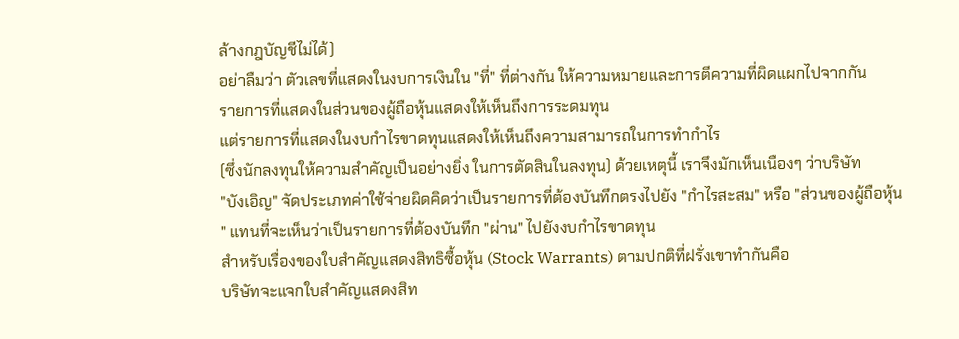ล้างกฎบัญชีไม่ได้)
อย่าลืมว่า ตัวเลขที่แสดงในงบการเงินใน "ที่" ที่ต่างกัน ให้ความหมายและการตีความที่ผิดแผกไปจากกัน
รายการที่แสดงในส่วนของผู้ถือหุ้นแสดงให้เห็นถึงการระดมทุน
แต่รายการที่แสดงในงบกำไรขาดทุนแสดงให้เห็นถึงความสามารถในการทำกำไร
(ซึ่งนักลงทุนให้ความสำคัญเป็นอย่างยิ่ง ในการตัดสินในลงทุน) ด้วยเหตุนี้ เราจึงมักเห็นเนืองๆ ว่าบริษัท
"บังเอิญ" จัดประเภทค่าใช้จ่ายผิดคิดว่าเป็นรายการที่ต้องบันทึกตรงไปยัง "กำไรสะสม" หรือ "ส่วนของผู้ถือหุ้น
" แทนที่จะเห็นว่าเป็นรายการที่ต้องบันทึก "ผ่าน" ไปยังงบกำไรขาดทุน
สำหรับเรื่องของใบสำคัญแสดงสิทธิซื้อหุ้น (Stock Warrants) ตามปกติที่ฝรั่งเขาทำกันคือ
บริษัทจะแจกใบสำคัญแสดงสิท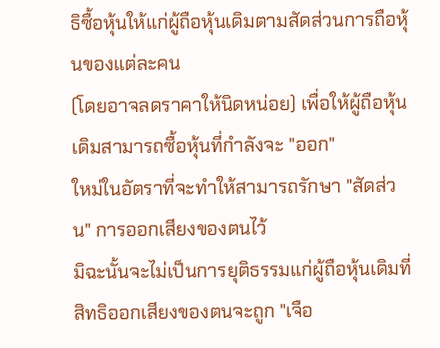ธิซื้อหุ้นให้แก่ผู้ถือหุ้นเดิมตามสัดส่วนการถือหุ้นของแต่ละคน
(โดยอาจลดราคาให้นิดหน่อย) เพื่อให้ผู้ถือหุ้นเดิมสามารถซื้อหุ้นที่กำลังจะ "ออก"
ใหม่ในอัตราที่จะทำให้สามารถรักษา "สัดส่วน" การออกเสียงของตนไว้
มิฉะนั้นจะไม่เป็นการยุติธรรมแก่ผู้ถือหุ้นเดิมที่สิทธิออกเสียงของตนจะถูก "เจือ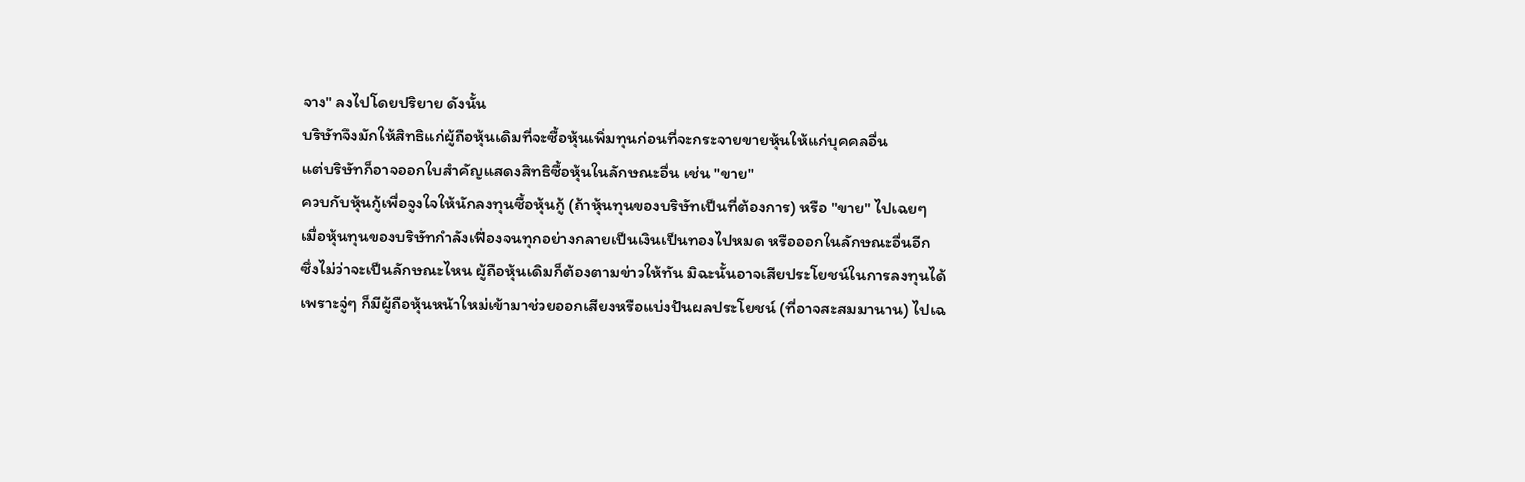จาง" ลงไปโดยปริยาย ดังนั้น
บริษัทจึงมักให้สิทธิแก่ผู้ถือหุ้นเดิมที่จะซื้อหุ้นเพิ่มทุนก่อนที่จะกระจายขายหุ้นให้แก่บุคคลอื่น
แต่บริษัทก็อาจออกใบสำคัญแสดงสิทธิซื้อหุ้นในลักษณะอื่น เช่น "ขาย"
ควบกับหุ้นกู้เพื่อจูงใจให้นักลงทุนซื้อหุ้นกู้ (ถ้าหุ้นทุนของบริษัทเป็นที่ต้องการ) หรือ "ขาย" ไปเฉยๆ
เมื่อหุ้นทุนของบริษัทกำลังเฟื่องจนทุกอย่างกลายเป็นเงินเป็นทองไปหมด หรือออกในลักษณะอื่นอีก
ซึ่งไม่ว่าจะเป็นลักษณะไหน ผู้ถือหุ้นเดิมก็ต้องตามข่าวให้ทัน มิฉะนั้นอาจเสียประโยชน์ในการลงทุนได้
เพราะจู่ๆ ก็มีผู้ถือหุ้นหน้าใหม่เข้ามาช่วยออกเสียงหรือแบ่งปันผลประโยชน์ (ที่อาจสะสมมานาน) ไปเฉ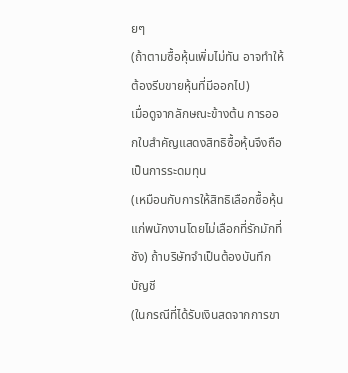ยๆ
(ถ้าตามซื้อหุ้นเพิ่มไม่ทัน อาจทำให้ต้องรีบขายหุ้นที่มีออกไป)
เมื่อดูจากลักษณะข้างต้น การออกใบสำคัญแสดงสิทธิซื้อหุ้นจึงถือเป็นการระดมทุน
(เหมือนกับการให้สิทธิเลือกซื้อหุ้นแก่พนักงานโดยไม่เลือกที่รักมักที่ชัง) ถ้าบริษัทจำเป็นต้องบันทึกบัญชี
(ในกรณีที่ได้รับเงินสดจากการขา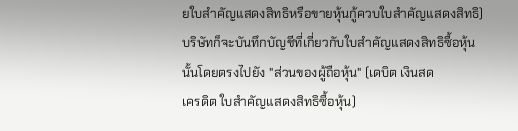ยใบสำคัญแสดงสิทธิหรือขายหุ้นกู้ควบใบสำคัญแสดงสิทธิ)
บริษัทก็จะบันทึกบัญชีที่เกี่ยวกับใบสำคัญแสดงสิทธิซื้อหุ้นนั้นโดยตรงไปยัง "ส่วนของผู้ถือหุ้น" (เดบิต เงินสด
เครดิต ใบสำคัญแสดงสิทธิซื้อหุ้น)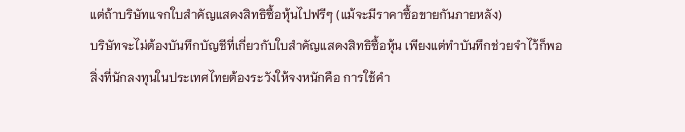แต่ถ้าบริษัทแจกใบสำคัญแสดงสิทธิซื้อหุ้นไปฟรีๆ (แม้จะมีราคาซื้อขายกันภายหลัง)
บริษัทจะไม่ต้องบันทึกบัญชีที่เกี่ยวกับใบสำคัญแสดงสิทธิซื้อหุ้น เพียงแต่ทำบันทึกช่วยจำไว้ก็พอ
สิ่งที่นักลงทุนในประเทศไทยต้องระวังให้จงหนักคือ การใช้คำ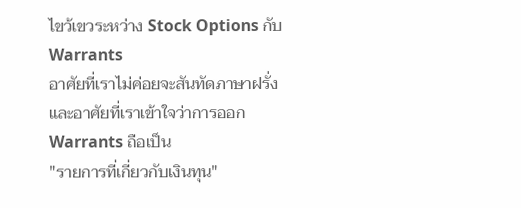ไขว้เขวระหว่าง Stock Options กับ Warrants
อาศัยที่เราไม่ค่อยจะสันทัดภาษาฝรั่งและอาศัยที่เราเข้าใจว่าการออก Warrants ถือเป็น
"รายการที่เกี่ยวกับเงินทุน"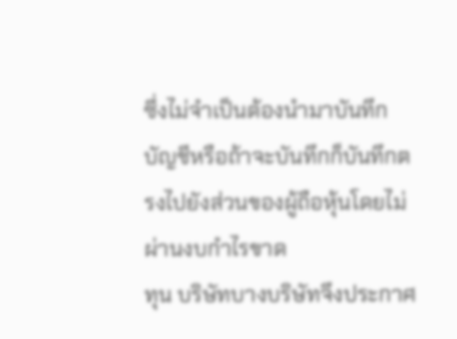ซึ่งไม่จำเป็นต้องนำมาบันทึกบัญชีหรือถ้าจะบันทึกก็บันทึกตรงไปยังส่วนของผู้ถือหุ้นโดยไม่ผ่านงบกำไรขาด
ทุน บริษัทบางบริษัทจึงประกาศ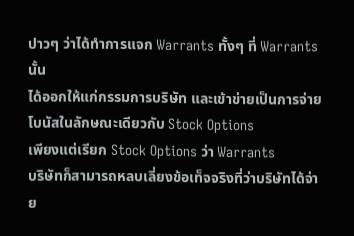ปาวๆ ว่าได้ทำการแจก Warrants ทั้งๆ ที่ Warrants นั้น
ได้ออกให้แก่กรรมการบริษัท และเข้าข่ายเป็นการจ่ายโบนัสในลักษณะเดียวกับ Stock Options
เพียงแต่เรียก Stock Options ว่า Warrants
บริษัทก็สามารถหลบเลี่ยงข้อเท็จจริงที่ว่าบริษัทได้จ่าย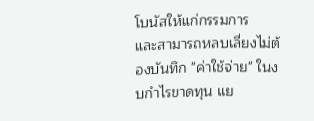โบนัสให้แก่กรรมการ
และสามารถหลบเลี่ยงไม่ต้องบันทึก "ค่าใช้จ่าย" ในงบกำไรขาดทุน แย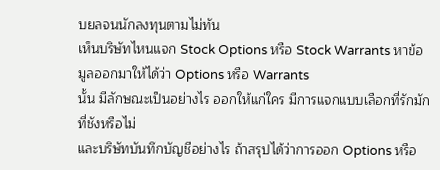บยลจนนักลงทุนตามไม่ทัน
เห็นบริษัทไหนแจก Stock Options หรือ Stock Warrants หาข้อมูลออกมาให้ได้ว่า Options หรือ Warrants
นั้น มีลักษณะเป็นอย่างไร ออกให้แก่ใคร มีการแจกแบบเลือกที่รักมักที่ชังหรือไม่
และบริษัทบันทึกบัญชีอย่างไร ถ้าสรุปได้ว่าการออก Options หรือ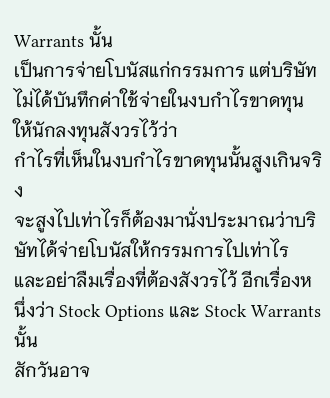Warrants นั้น
เป็นการจ่ายโบนัสแก่กรรมการ แต่บริษัทไม่ได้บันทึกค่าใช้จ่ายในงบกำไรขาดทุน ให้นักลงทุนสังวรไว้ว่า
กำไรที่เห็นในงบกำไรขาดทุนนั้นสูงเกินจริง
จะสูงไปเท่าไรก็ต้องมานั่งประมาณว่าบริษัทได้จ่ายโบนัสให้กรรมการไปเท่าไร
และอย่าลืมเรื่องที่ต้องสังวรไว้ อีกเรื่องหนึ่งว่า Stock Options และ Stock Warrants นั้น
สักวันอาจ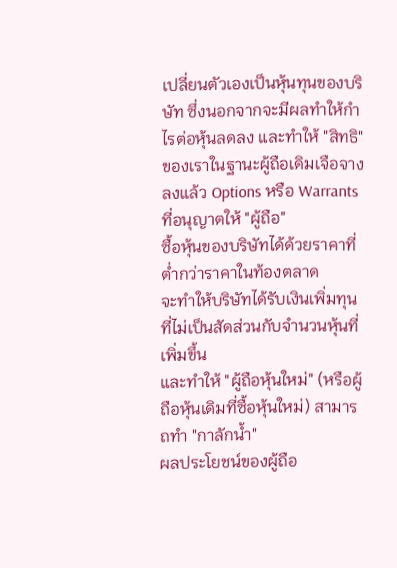เปลี่ยนตัวเองเป็นหุ้นทุนของบริษัท ซึ่งนอกจากจะมีผลทำให้กำไรต่อหุ้นลดลง และทำให้ "สิทธิ"
ของเราในฐานะผู้ถือเดิมเจือจางลงแล้ว Options หรือ Warrants ที่อนุญาตให้ "ผู้ถือ"
ซื้อหุ้นของบริษัทได้ด้วยราคาที่ต่ำกว่าราคาในท้องตลาด
จะทำให้บริษัทได้รับเงินเพิ่มทุนที่ไม่เป็นสัดส่วนกับจำนวนหุ้นที่เพิ่มขึ้น
และทำให้ "ผู้ถือหุ้นใหม่" (หรือผู้ถือหุ้นเดิมที่ซื้อหุ้นใหม่) สามารถทำ "กาลักน้ำ"
ผลประโยชน์ของผู้ถือ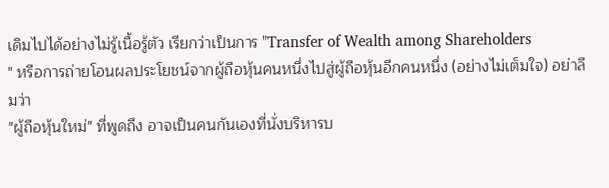เดิมไปได้อย่างไม่รู้เนื้อรู้ตัว เรียกว่าเป็นการ "Transfer of Wealth among Shareholders
" หรือการถ่ายโอนผลประโยชน์จากผู้ถือหุ้นคนหนึ่งไปสู่ผู้ถือหุ้นอีกคนหนึ่ง (อย่างไม่เต็มใจ) อย่าลืมว่า
"ผู้ถือหุ้นใหม่" ที่พูดถึง อาจเป็นคนกันเองที่นั่งบริหารบ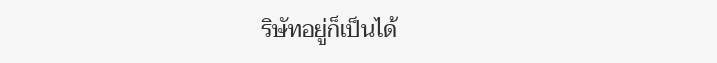ริษัทอยู่ก็เป็นได้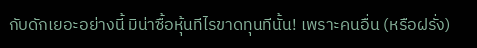กับดักเยอะอย่างนี้ มิน่าซื้อหุ้นทีไรขาดทุนทีนั้น! เพราะคนอื่น (หรือฝรั่ง)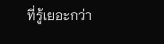ที่รู้เยอะกว่า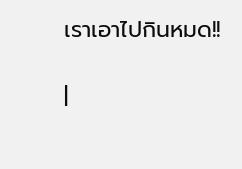เราเอาไปกินหมด!!

|